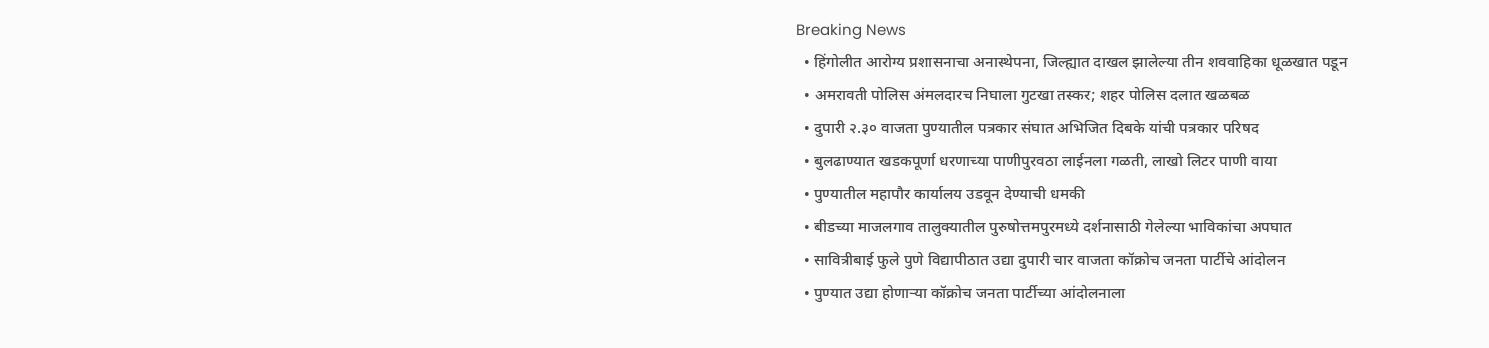Breaking News
  • हिंगोलीत आरोग्य प्रशासनाचा अनास्थेपना, जिल्ह्यात दाखल झालेल्या तीन शववाहिका धूळखात पडून
  • अमरावती पोलिस अंमलदारच निघाला गुटखा तस्कर; शहर पोलिस दलात खळबळ
  • दुपारी २.३० वाजता पुण्यातील पत्रकार संघात अभिजित दिबके यांची पत्रकार परिषद
  • बुलढाण्यात खडकपूर्णा धरणाच्या पाणीपुरवठा लाईनला गळती, लाखो लिटर पाणी वाया
  • पुण्यातील महापौर कार्यालय उडवून देण्याची धमकी
  • बीडच्या माजलगाव तालुक्यातील पुरुषोत्तमपुरमध्ये दर्शनासाठी गेलेल्या भाविकांचा अपघात
  • सावित्रीबाई फुले पुणे विद्यापीठात उद्या दुपारी चार वाजता कॉक्रोच जनता पार्टीचे आंदोलन
  • पुण्यात उद्या होणाऱ्या कॉक्रोच जनता पार्टीच्या आंदोलनाला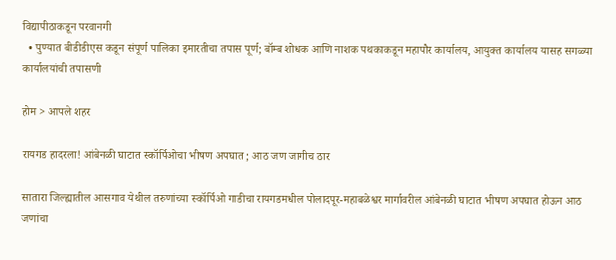विद्यापीठाकडून परवानगी
  • पुण्यात बीडीडीएस कडून संपूर्ण पालिका इमारतीचा तपास पूर्ण; बॉम्ब शोधक आणि नाशक पथकाकडून महापौर कार्यालय, आयुक्त कार्यालय यासह सगळ्या कार्यालयांची तपासणी

होम > आपले शहर

रायगड हादरला! आंबेनळी घाटात स्कॉर्पिओचा भीषण अपघात ; आठ जण जागीच ठार

सातारा जिल्ह्यातील आसगाव येथील तरुणांच्या स्कॉर्पिओ गाडीचा रायगडमधील पोलादपूर-महाबळेश्वर मार्गावरील आंबेनळी घाटात भीषण अपघात होऊन आठ जणांचा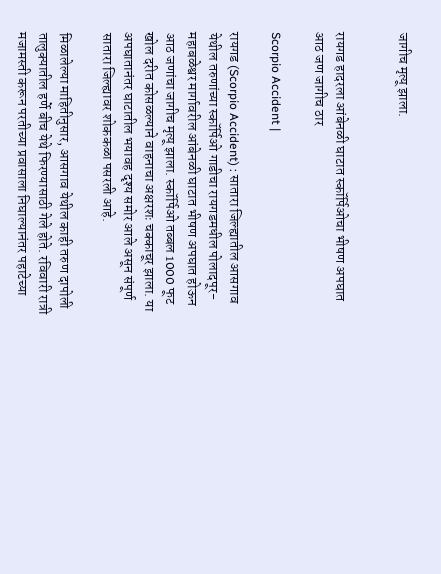जागीच मृत्यू झाला.


रायगड हादरला आंबेनळी घाटात स्कॉर्पिओचा भीषण अपघात  आठ जण जागीच ठार

Scorpio Accident |

रायगड (Scorpio Accident) : सातारा जिल्ह्यातील आसगाव येथील तरुणांच्या स्कॉर्पिओ गाडीचा रायगडमधील पोलादपूर-महाबळेश्वर मार्गावरील आंबेनळी घाटात भीषण अपघात होऊन आठ जणांचा जागीच मृत्यू झाला. स्कॉर्पिओ तब्बल 1000 फूट खोल दरीत कोसळल्याने वाहनाचा अक्षरशः चक्काचूर झाला. या अपघातानंतर घाटातील भयावह दृश्य समोर आले असून संपूर्ण सातारा जिल्ह्यावर शोककळा पसरली आहे.

मिळालेल्या माहितीनुसार, आसगाव येथील काही तरुण दापोली तालुक्यातील हर्णे बीच येथे फिरण्यासाठी गेले होते. रविवारी रात्री मजामस्ती करून परतीच्या प्रवासाला निघाल्यानंतर पहाटेच्या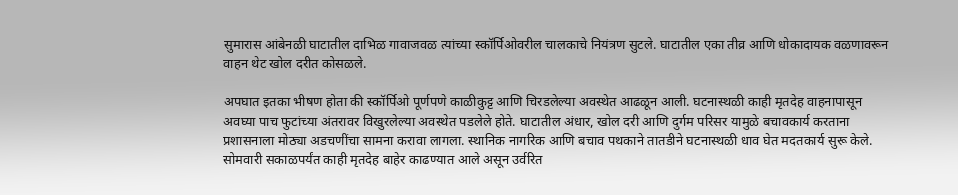सुमारास आंबेनळी घाटातील दाभिळ गावाजवळ त्यांच्या स्कॉर्पिओवरील चालकाचे नियंत्रण सुटले. घाटातील एका तीव्र आणि धोकादायक वळणावरून वाहन थेट खोल दरीत कोसळले.

अपघात इतका भीषण होता की स्कॉर्पिओ पूर्णपणे काळीकुट्ट आणि चिरडलेल्या अवस्थेत आढळून आली. घटनास्थळी काही मृतदेह वाहनापासून अवघ्या पाच फुटांच्या अंतरावर विखुरलेल्या अवस्थेत पडलेले होते. घाटातील अंधार, खोल दरी आणि दुर्गम परिसर यामुळे बचावकार्य करताना प्रशासनाला मोठ्या अडचणींचा सामना करावा लागला. स्थानिक नागरिक आणि बचाव पथकाने तातडीने घटनास्थळी धाव घेत मदतकार्य सुरू केले. सोमवारी सकाळपर्यंत काही मृतदेह बाहेर काढण्यात आले असून उर्वरित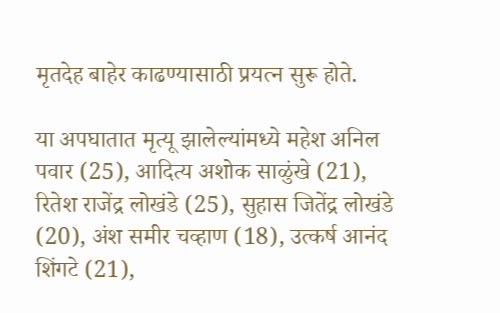मृतदेह बाहेर काढण्यासाठी प्रयत्न सुरू होते.

या अपघातात मृत्यू झालेल्यांमध्ये महेश अनिल पवार (25), आदित्य अशोक साळुंखे (21), रितेश राजेंद्र लोखंडे (25), सुहास जितेंद्र लोखंडे (20), अंश समीर चव्हाण (18), उत्कर्ष आनंद शिंगटे (21),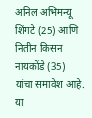अनिल अभिमन्यू शिंगटे (25) आणि नितीन किसन नायकोंडे (35) यांचा समावेश आहे. या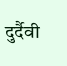दुर्दैवी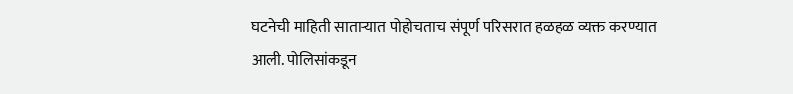घटनेची माहिती साताऱ्यात पोहोचताच संपूर्ण परिसरात हळहळ व्यक्त करण्यात आली. पोलिसांकडून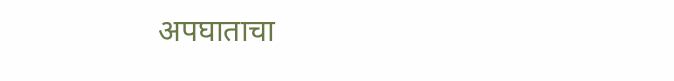अपघाताचा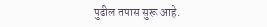पुढील तपास सुरू आहे.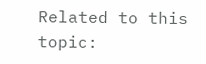Related to this topic: